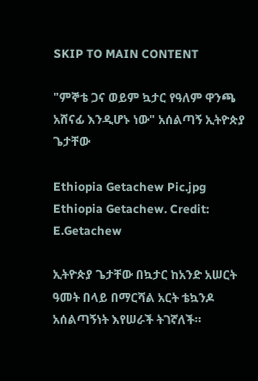SKIP TO MAIN CONTENT

"ምኞቴ ጋና ወይም ኳታር የዓለም ዋንጫ አሸናፊ እንዲሆኑ ነው" አሰልጣኝ ኢትዮጵያ ጌታቸው

Ethiopia Getachew Pic.jpg
Ethiopia Getachew. Credit: E.Getachew

ኢትዮጵያ ጌታቸው በኳታር ከአንድ አሠርት ዓመት በላይ በማርሻል አርት ቴኳንዶ አሰልጣኝነት እየሠራች ትገኛለች።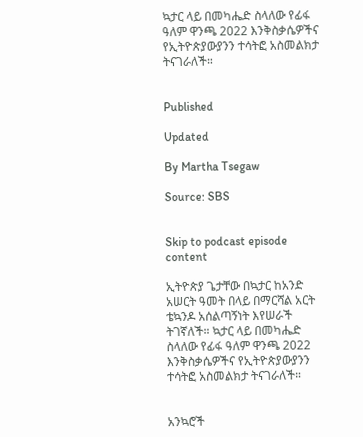ኳታር ላይ በመካሔድ ስላለው የፊፋ ዓለም ዋንጫ 2022 እንቅስቃሴዎችና የኢትዮጵያውያንን ተሳትፎ አስመልክታ ትናገራለች።


Published

Updated

By Martha Tsegaw

Source: SBS


Skip to podcast episode content

ኢትዮጵያ ጌታቸው በኳታር ከአንድ አሠርት ዓመት በላይ በማርሻል አርት ቴኳንዶ አሰልጣኝነት እየሠራች ትገኛለች። ኳታር ላይ በመካሔድ ስላለው የፊፋ ዓለም ዋንጫ 2022 እንቅስቃሴዎችና የኢትዮጵያውያንን ተሳትፎ አስመልክታ ትናገራለች።


አንኳሮች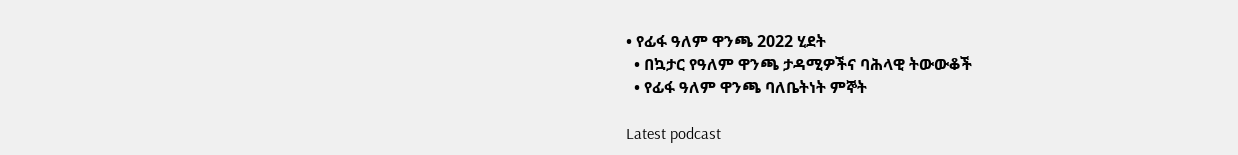• የፊፋ ዓለም ዋንጫ 2022 ሂደት
  • በኳታር የዓለም ዋንጫ ታዳሚዎችና ባሕላዊ ትውውቆች
  • የፊፋ ዓለም ዋንጫ ባለቤትነት ምኞት

Latest podcast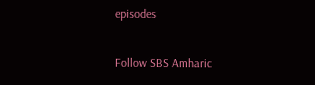episodes

Follow SBS Amharic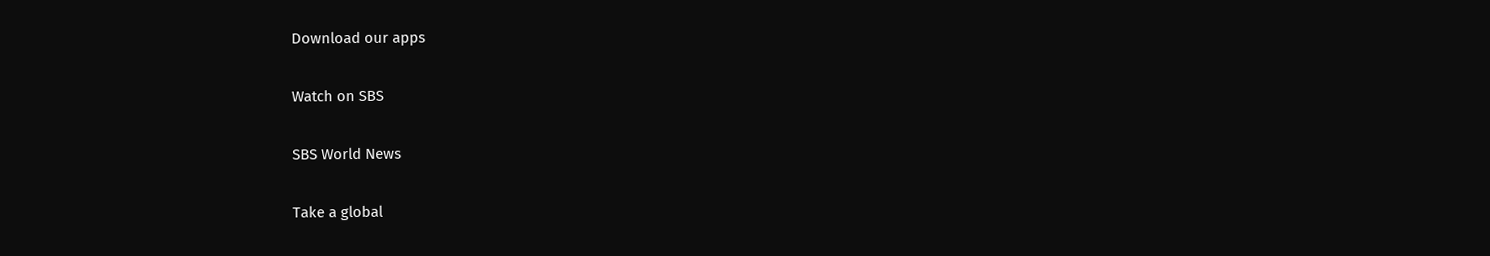Download our apps

Watch on SBS

SBS World News

Take a global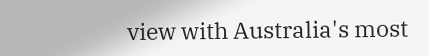view with Australia's most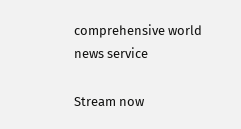comprehensive world news service

Stream now